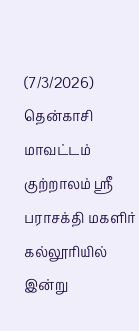(7/3/2026) தென்காசி மாவட்டம் குற்றாலம் ஸ்ரீ பராசக்தி மகளிர் கல்லூரியில் இன்று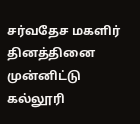சர்வதேச மகளிர் தினத்தினை முன்னிட்டு கல்லூரி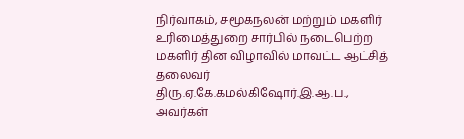நிர்வாகம், சமூகநலன் மற்றும் மகளிர் உரிமைத்துறை சார்பில் நடைபெற்ற மகளிர் தின விழாவில் மாவட்ட ஆட்சித் தலைவர் திரு.ஏ.கே.கமல்கிஷோர்.இ.ஆ.ப., அவர்கள்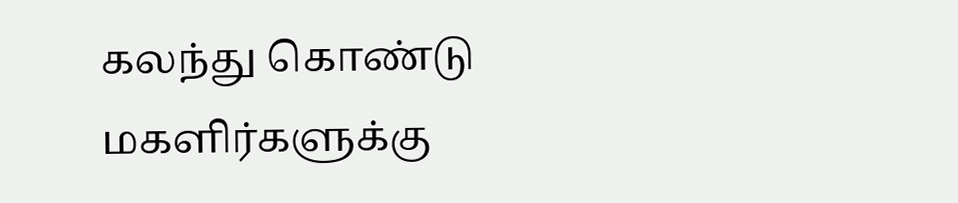கலந்து கொண்டு மகளிர்களுக்கு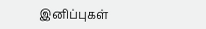இனிப்புகள்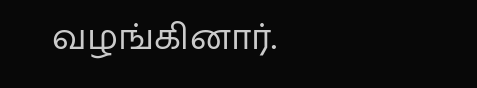வழங்கினார்.